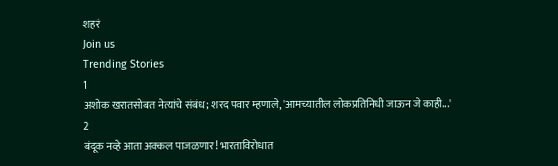शहरं
Join us
Trending Stories
1
अशोक खरातसोबत नेत्यांचे संबंध; शरद पवार म्हणाले, 'आमच्यातील लोकप्रतिनिधी जाऊन जे काही...'
2
बंदूक नव्हे आता अक्कल पाजळणार! भारताविरोधात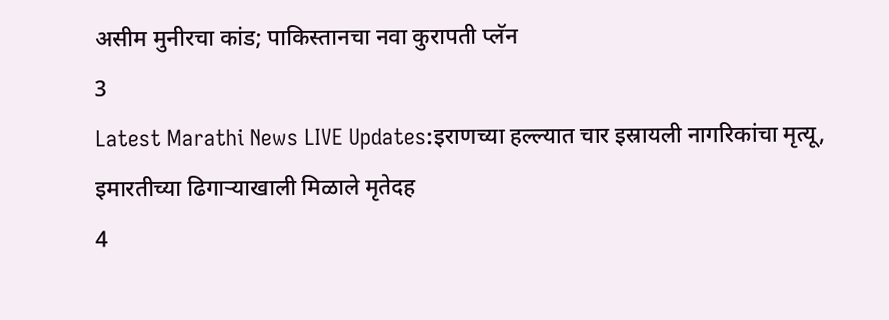असीम मुनीरचा कांड; पाकिस्तानचा नवा कुरापती प्लॅन
3
Latest Marathi News LIVE Updates:इराणच्या हल्ल्यात चार इस्रायली नागरिकांचा मृत्यू, इमारतीच्या ढिगाऱ्याखाली मिळाले मृतेदह
4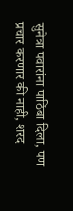सुनेत्रा पवारांना पाठिंबा दिला, पण प्रचार करणार की नाही, शरद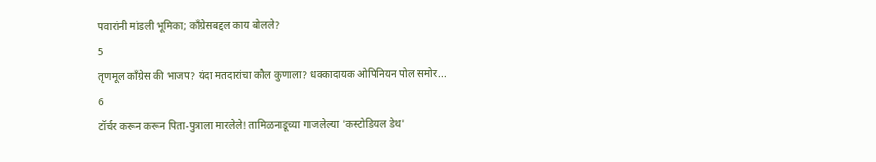पवारांनी मांडली भूमिका; काँग्रेसबद्दल काय बोलले?
5
तृणमूल काँग्रेस की भाजप? यंदा मतदारांचा कौल कुणाला? धक्कादायक ओपिनियन पोल समोर...
6
टॉर्चर करून करून पिता-पुत्राला मारलेले! तामिळनाडूच्या गाजलेल्या 'कस्टोडियल डेथ'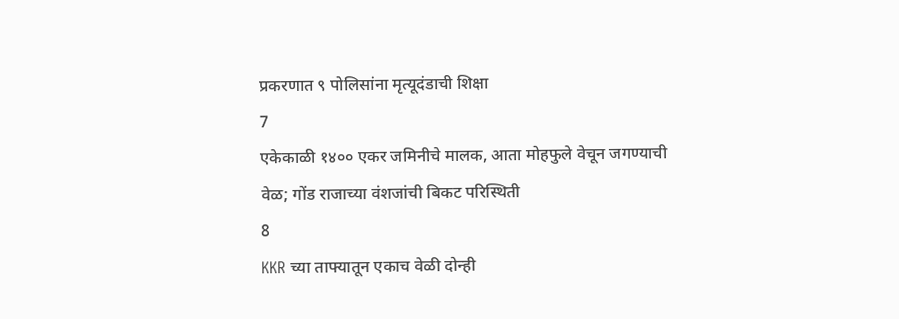प्रकरणात ९ पोलिसांना मृत्यूदंडाची शिक्षा
7
एकेकाळी १४०० एकर जमिनीचे मालक, आता मोहफुले वेचून जगण्याची वेळ; गोंड राजाच्या वंशजांची बिकट परिस्थिती
8
KKR च्या ताफ्यातून एकाच वेळी दोन्ही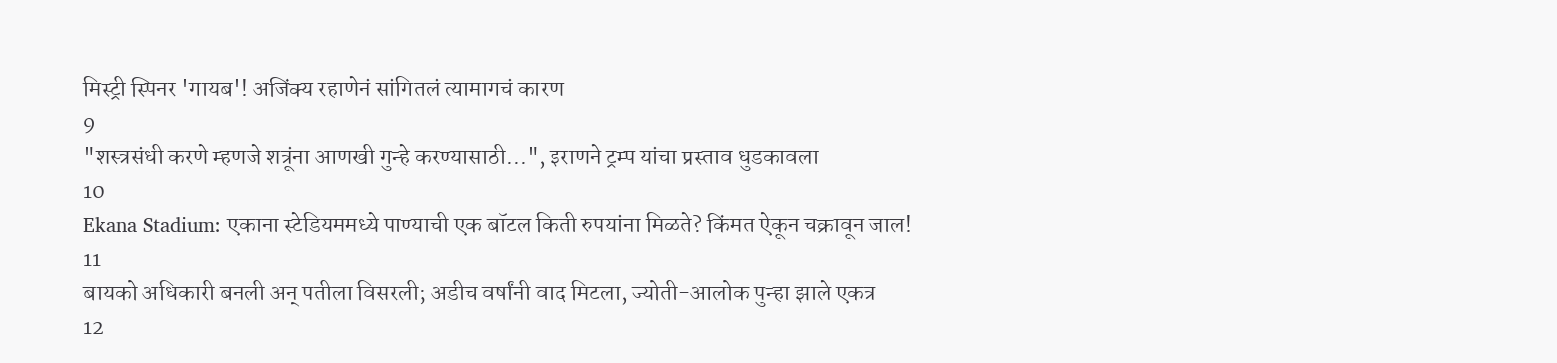मिस्ट्री स्पिनर 'गायब'! अजिंक्य रहाणेनं सांगितलं त्यामागचं कारण
9
"शस्त्रसंधी करणे म्हणजे शत्रूंना आणखी गुन्हे करण्यासाठी...", इराणने ट्रम्प यांचा प्रस्ताव धुडकावला
10
Ekana Stadium: एकाना स्टेडियममध्ये पाण्याची एक बॉटल किती रुपयांना मिळते? किंमत ऐकून चक्रावून जाल!
11
बायको अधिकारी बनली अन् पतीला विसरली; अडीच वर्षांनी वाद मिटला, ज्योती-आलोक पुन्हा झाले एकत्र
12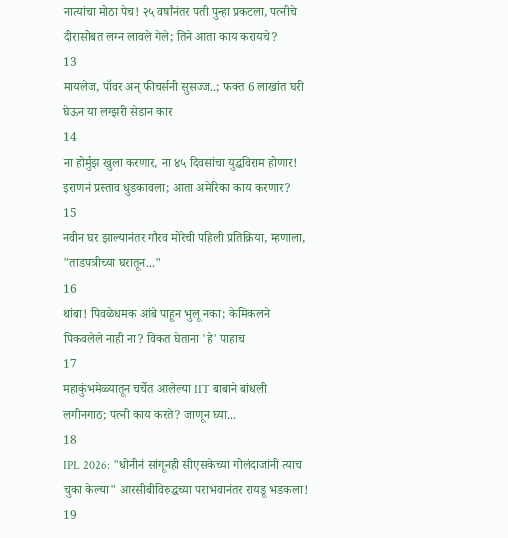नात्यांचा मोठा पेच! २५ वर्षांनंतर पती पुन्हा प्रकटला, पत्नीचे दीरासोबत लग्न लावले गेले; तिने आता काय करायचे?
13
मायलेज, पॉवर अन् फीचर्सनी सुसज्ज..; फक्त 6 लाखांत घरी घेऊन या लग्झरी सेडान कार
14
ना होर्मुझ खुला करणार, ना ४५ दिवसांचा युद्धविराम होणार! इराणनं प्रस्ताव धुडकावला; आता अमेरिका काय करणार?
15
नवीन घर झाल्यानंतर गौरव मोरेची पहिली प्रतिक्रिया, म्हणाला, "ताडपत्रीच्या घरातून..."
16
थांबा! पिवळेधमक आंबे पाहून भुलू नका; केमिकलने पिकवलेले नाही ना? विकत घेताना 'हे' पाहाच
17
महाकुंभमेळ्यातून चर्चेत आलेल्या IIT बाबाने बांधली लगीनगाठ; पत्नी काय करते? जाणून घ्या...
18
IPL 2026: "धोनीनं सांगूनही सीएसकेच्या गोलंदाजांनी त्याच चुका केल्या" आरसीबीविरुद्धच्या पराभवानंतर रायडू भडकला!
19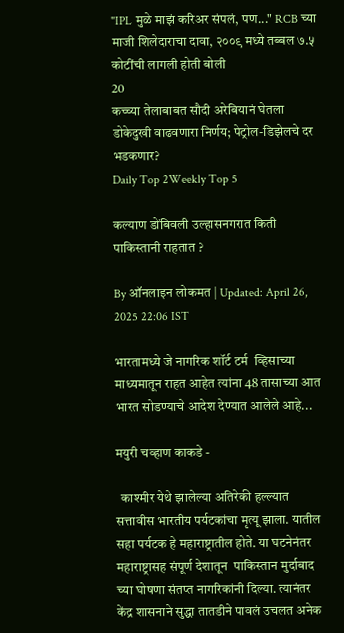"IPL मुळे माझं करिअर संपलं, पण..." RCB च्या माजी शिलेदाराचा दावा, २००९ मध्ये तब्बल ७.५ कोटींची लागली होती बोली
20
कच्च्या तेलाबाबत सौदी अरेबियानं घेतला डोकेदुखी वाढवणारा निर्णय; पेट्रोल-डिझेलचे दर भडकणार?
Daily Top 2Weekly Top 5

कल्याण डोंबिवली उल्हासनगरात किती पाकिस्तानी राहतात ?

By ऑनलाइन लोकमत | Updated: April 26, 2025 22:06 IST

भारतामध्ये जे नागरिक शॉर्ट टर्म  व्हिसाच्या माध्यमातून राहत आहेत त्यांना 48 तासाच्या आत भारत सोडण्याचे आदेश देण्यात आलेले आहे...

मयुरी चव्हाण काकडे -

  काश्मीर येथे झालेल्या अतिरेकी हल्ल्यात सत्तावीस भारतीय पर्यटकांचा मृत्यू झाला. यातील सहा पर्यटक हे महाराष्ट्रातील होते. या घटनेनंतर महाराष्ट्रासह संपूर्ण देशातून  पाकिस्तान मुर्दाबाद च्या घोषणा संतप्त नागरिकांनी दिल्या. त्यानंतर केंद्र शासनाने सुद्धा तातडीने पावलं उचलत अनेक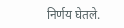निर्णय घेतले.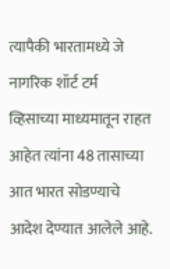त्यापैकी भारतामध्ये जे नागरिक शॉर्ट टर्म  व्हिसाच्या माध्यमातून राहत आहेत त्यांना 48 तासाच्या आत भारत सोडण्याचे आदेश देण्यात आलेले आहे.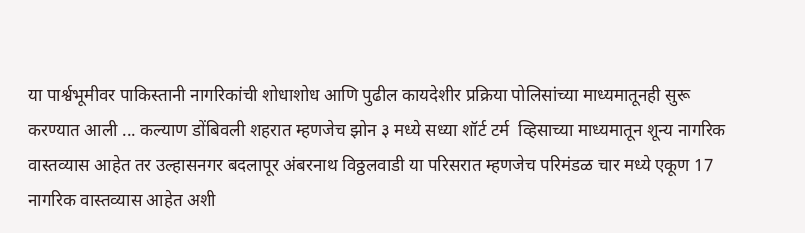या पार्श्वभूमीवर पाकिस्तानी नागरिकांची शोधाशोध आणि पुढील कायदेशीर प्रक्रिया पोलिसांच्या माध्यमातूनही सुरू करण्यात आली ... कल्याण डोंबिवली शहरात म्हणजेच झोन ३ मध्ये सध्या शॉर्ट टर्म  व्हिसाच्या माध्यमातून शून्य नागरिक वास्तव्यास आहेत तर उल्हासनगर बदलापूर अंबरनाथ विठ्ठलवाडी या परिसरात म्हणजेच परिमंडळ चार मध्ये एकूण 17 नागरिक वास्तव्यास आहेत अशी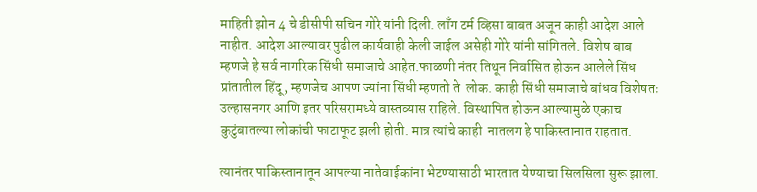माहिती झोन 4 चे डीसीपी सचिन गोरे यांनी दिली. लाँग टर्म व्हिसा बाबत अजून काही आदेश आले नाहीत. आदेश आल्यावर पुढील कार्यवाही केली जाईल असेही गोरे यांनी सांगितले. विशेष बाब  म्हणजे हे सर्व नागरिक सिंधी समाजाचे आहेत.फाळणी नंतर तिथून निर्वासित होऊन आलेले सिंध प्रांतातील हिंदू, म्हणजेच आपण ज्यांना सिंधी म्हणतो ते  लोक. काही सिंधी समाजाचे बांधव विशेषतः उल्हासनगर आणि इतर परिसरामध्ये वास्तव्यास राहिले. विस्थापित होऊन आल्यामुळे एकाच कुटुंबातल्या लोकांची फाटाफूट झली होती. मात्र त्यांचे काही  नातलग हे पाकिस्तानात राहतात.

त्यानंतर पाकिस्तानातून आपल्या नातेवाईकांना भेटण्यासाठी भारतात येण्याचा सिलसिला सुरू झाला.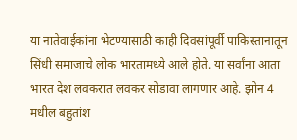या नातेवाईकांना भेटण्यासाठी काही दिवसांपूर्वी पाकिस्तानातून  सिंधी समाजाचे लोक भारतामध्ये आले होते. या सर्वांना आता भारत देश लवकरात लवकर सोडावा लागणार आहे. झोन 4 मधील बहुतांश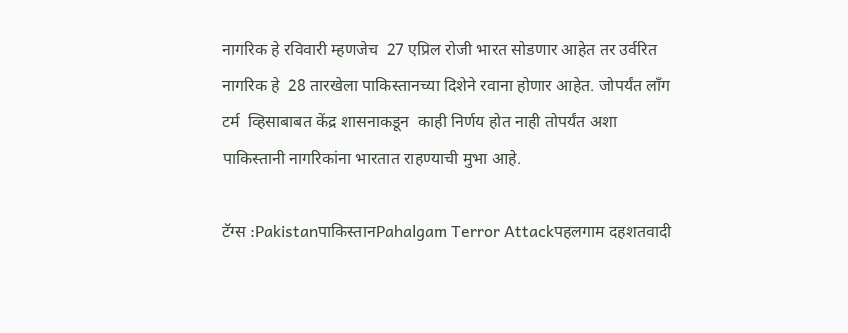नागरिक हे रविवारी म्हणजेच  27 एप्रिल रोजी भारत सोडणार आहेत तर उर्वरित नागरिक हे  28 तारखेला पाकिस्तानच्या दिशेने रवाना होणार आहेत. जोपर्यंत लाँग टर्म  व्हिसाबाबत केंद्र शासनाकडून  काही निर्णय होत नाही तोपर्यंत अशा पाकिस्तानी नागरिकांना भारतात राहण्याची मुभा आहे.

टॅग्स :Pakistanपाकिस्तानPahalgam Terror Attackपहलगाम दहशतवादी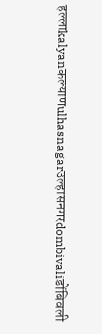हल्लाkalyanकल्याणulhasnagarउल्हासनगरdombivaliडोंबिवली